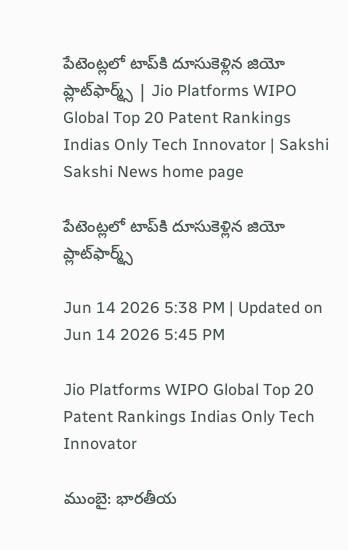పేటెంట్లలో టాప్‌కి దూసుకెళ్లిన జియో ప్లాట్‌ఫార్మ్స్ | Jio Platforms WIPO Global Top 20 Patent Rankings Indias Only Tech Innovator | Sakshi
Sakshi News home page

పేటెంట్లలో టాప్‌కి దూసుకెళ్లిన జియో ప్లాట్‌ఫార్మ్స్

Jun 14 2026 5:38 PM | Updated on Jun 14 2026 5:45 PM

Jio Platforms WIPO Global Top 20 Patent Rankings Indias Only Tech Innovator

ముంబై: భారతీయ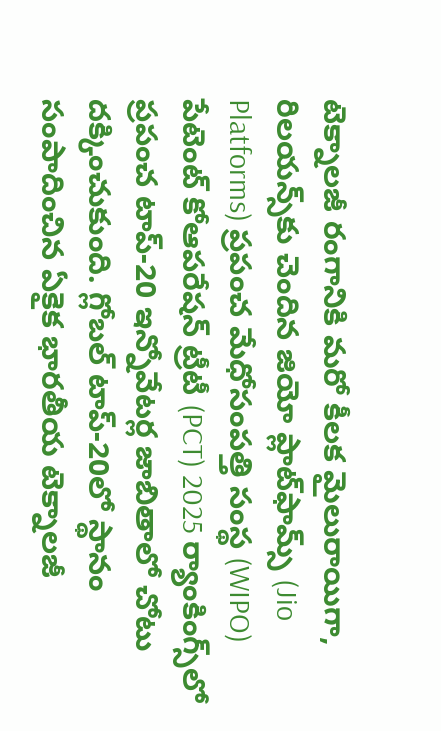టెక్నాలజీ రంగానికి మరో కీలక మైలురాయిగా, రిలయన్స్‌కు చెందిన జియో ప్లాట్‌ఫామ్స్‌ (Jio Platforms) ప్రపంచ మేధోసంపత్తి సంస్థ (WIPO) పేటెంట్ కోఆపరేషన్ ట్రీటీ (PCT) 2025 ర్యాంకింగ్స్‌లో ప్రపంచ టాప్-20 ఇన్నోవేటర్ల జాబితాలో చోటు దక్కించుకుంది. గ్లోబల్ టాప్-20లో స్థానం సంపాదించిన ఏకైక భారతీయ టెక్నాలజీ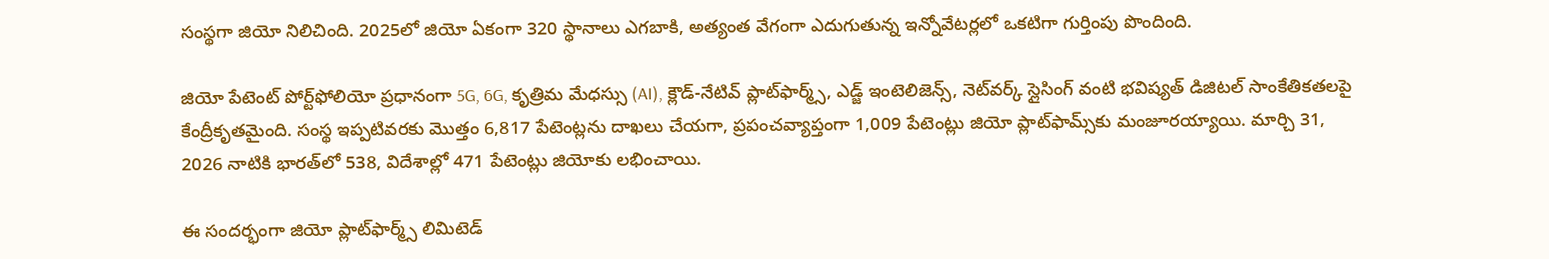సంస్థగా జియో నిలిచింది. 2025లో జియో ఏకంగా 320 స్థానాలు ఎగబాకి, అత్యంత వేగంగా ఎదుగుతున్న ఇన్నోవేటర్లలో ఒకటిగా గుర్తింపు పొందింది.

జియో పేటెంట్ పోర్ట్‌ఫోలియో ప్రధానంగా 5G, 6G, కృత్రిమ మేధస్సు (AI), క్లౌడ్-నేటివ్ ప్లాట్‌ఫార్మ్స్, ఎడ్జ్ ఇంటెలిజెన్స్, నెట్‌వర్క్ స్లైసింగ్ వంటి భవిష్యత్ డిజిటల్ సాంకేతికతలపై కేంద్రీకృతమైంది. సంస్థ ఇప్పటివరకు మొత్తం 6,817 పేటెంట్లను దాఖలు చేయగా, ప్రపంచవ్యాప్తంగా 1,009 పేటెంట్లు జియో ప్లాట్‌ఫామ్స్‌కు మంజూరయ్యాయి. మార్చి 31, 2026 నాటికి భారత్‌లో 538, విదేశాల్లో 471 పేటెంట్లు జియోకు లభించాయి.

ఈ సందర్భంగా జియో ప్లాట్‌ఫార్మ్స్ లిమిటెడ్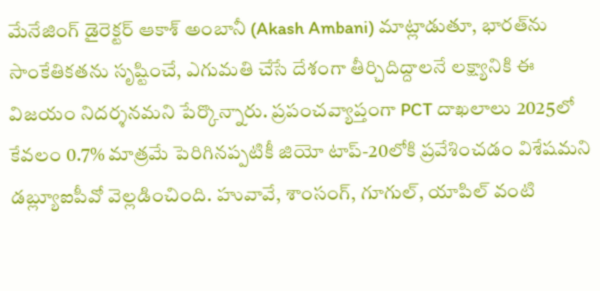మేనేజింగ్ డైరెక్టర్ ఆకాశ్‌ అంబానీ (Akash Ambani) మాట్లాడుతూ, భారత్‌ను సాంకేతికతను సృష్టించే, ఎగుమతి చేసే దేశంగా తీర్చిదిద్దాలనే లక్ష్యానికి ఈ విజయం నిదర్శనమని పేర్కొన్నారు. ప్రపంచవ్యాప్తంగా PCT దాఖలాలు 2025లో కేవలం 0.7% మాత్రమే పెరిగినప్పటికీ జియో టాప్-20లోకి ప్రవేశించడం విశేషమని డబ్ల్యూఐపీవో వెల్లడించింది. హువావే, శాంసంగ్, గూగుల్, యాపిల్ వంటి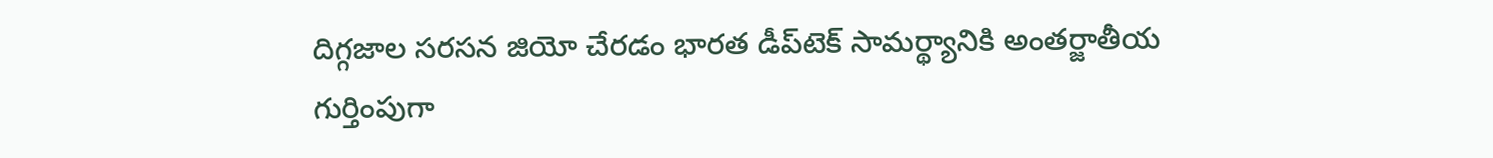దిగ్గజాల సరసన జియో చేరడం భారత డీప్‌టెక్ సామర్థ్యానికి అంతర్జాతీయ గుర్తింపుగా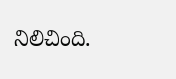నిలిచింది.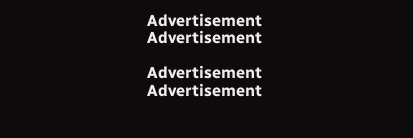Advertisement
Advertisement

Advertisement
Advertisement